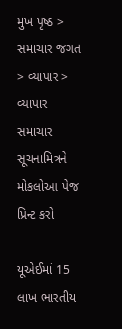મુખ પૃષ્ઠ > સમાચાર જગત > વ્યાપાર > વ્યાપાર સમાચાર
સૂચનામિત્રને મોકલોઆ પેજ પ્રિન્ટ કરો

યૂએઈમાં 15 લાખ ભારતીય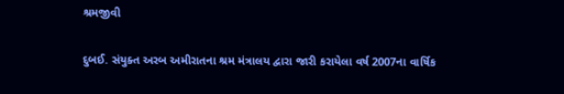શ્રમજીવી

દુબઈ. સંયુક્ત અરબ અમીરાતના શ્રમ મંત્રાલય દ્વારા જારી કરાયેલા વર્ષ 2007ના વાર્ષિક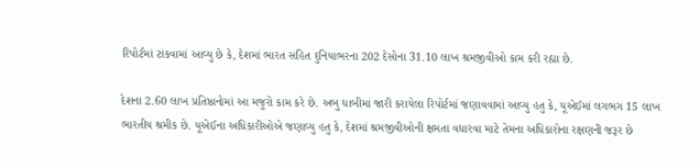રિપોર્ટમાં ટાંકવામાં આવ્યુ છે કે, દેશમાં ભારત સહિત દુનિયાભરના 202 દેસોના 31.10 લાખ શ્રમજીવીઓ કામ કરી રહ્યા છે.

દેશના 2.60 લાખ પ્રતિષ્ઠાનોમાં આ મજુરો કામ કરે છે. અબુ ધાબીમાં જારી કરાયેલા રિપોર્ટમાં જણાવવામાં આવ્યુ હતુ કે, યૂએઈમાં લગભગ 15 લાખ ભારતીય શ્રમીક છે. યૂએઈના અધિકારીઓએ જણાવ્યુ હતુ કે, દેશમાં શ્રમજીવીઓની ક્ષમતા વધારવા માટે તેમના અધિકારોના રક્ષણની જરૂર છે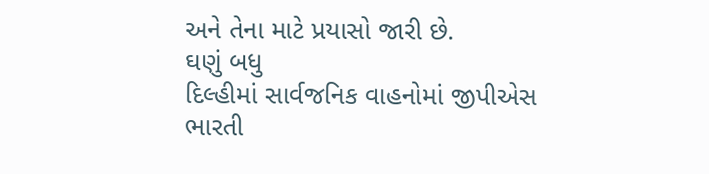અને તેના માટે પ્રયાસો જારી છે.
ઘણું બધુ
દિલ્હીમાં સાર્વજનિક વાહનોમાં જીપીએસ
ભારતી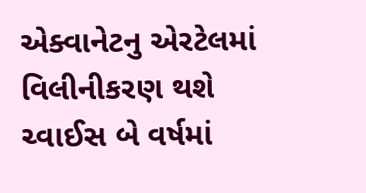એક્વાનેટનુ એરટેલમાં વિલીનીકરણ થશે
ચ્વાઈસ બે વર્ષમાં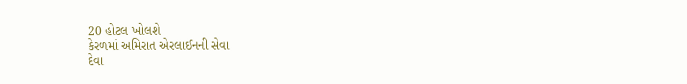20 હોટલ ખોલશે
કેરળમાં અમિરાત એરલાઈનની સેવા
દેવા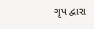ગૃપ દ્વારા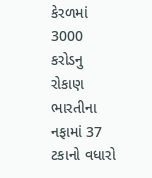કેરળમાં 3000 કરોડનુ રોકાણ
ભારતીના નફામાં 37 ટકાનો વધારો